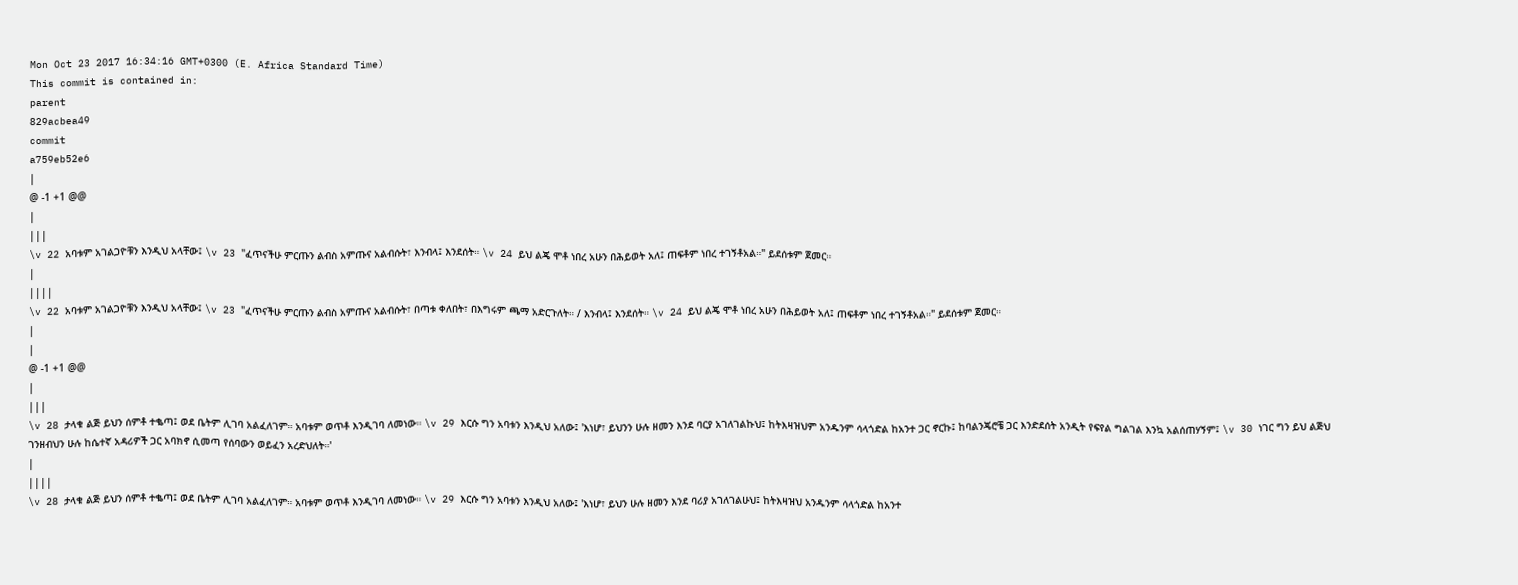Mon Oct 23 2017 16:34:16 GMT+0300 (E. Africa Standard Time)
This commit is contained in:
parent
829acbea49
commit
a759eb52e6
|
@ -1 +1 @@
|
|||
\v 22 አባቱም አገልጋዮቹን እንዲህ አላቸው፤ \v 23 "ፈጥናችሁ ምርጡን ልብስ አምጡና አልብሱት፣ እንብላ፤ እንደሰት። \v 24 ይህ ልጄ ሞቶ ነበረ አሁን በሕይወት አለ፤ ጠፍቶም ነበረ ተገኝቶአል።" ይደሰቱም ጀመር።
|
||||
\v 22 አባቱም አገልጋዮቹን እንዲህ አላቸው፤ \v 23 "ፈጥናችሁ ምርጡን ልብስ አምጡና አልብሱት፣ በጣቱ ቀለበት፣ በእግሩም ጫማ አድርጉለት። / እንብላ፤ እንደሰት። \v 24 ይህ ልጄ ሞቶ ነበረ አሁን በሕይወት አለ፤ ጠፍቶም ነበረ ተገኝቶአል።" ይደሰቱም ጀመር።
|
|
@ -1 +1 @@
|
|||
\v 28 ታላቁ ልጅ ይህን ሰምቶ ተቈጣ፤ ወደ ቤትም ሊገባ አልፈለገም። አባቱም ወጥቶ እንዲገባ ለመነው። \v 29 እርሱ ግን አባቱን እንዲህ አለው፤ 'እነሆ፣ ይህንን ሁሉ ዘመን እንደ ባርያ አገለገልኩህ፤ ከትእዛዝህም አንዱንም ሳላጎድል ከአንተ ጋር ኖርኩ፤ ከባልንጄሮቼ ጋር እንድደሰት አንዲት የፍየል ግልገል እንኳ አልሰጠሃኝም፤ \v 30 ነገር ግን ይህ ልጅህ ገንዘብህን ሁሉ ከሴተኛ አዳሪዎች ጋር አባክኖ ሲመጣ የሰባውን ወይፈን አረድህለት።'
|
||||
\v 28 ታላቁ ልጅ ይህን ሰምቶ ተቈጣ፤ ወደ ቤትም ሊገባ አልፈለገም። አባቱም ወጥቶ እንዲገባ ለመነው። \v 29 እርሱ ግን አባቱን እንዲህ አለው፤ 'እነሆ፣ ይህን ሁሉ ዘመን እንደ ባሪያ አገለገልሁህ፤ ከትእዛዝህ አንዱንም ሳላጎድል ከአንተ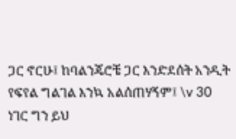ጋር ኖርሁ፤ ከባልንጄሮቼ ጋር እንድደሰት አንዲት የፍየል ግልገል እንኳ አልሰጠሃኝም፤ \v 30 ነገር ግን ይህ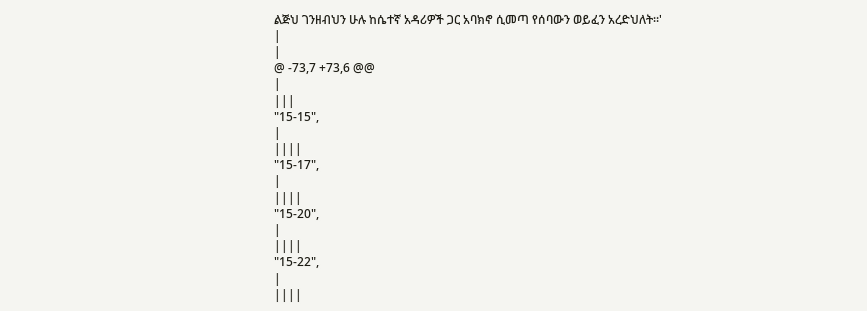ልጅህ ገንዘብህን ሁሉ ከሴተኛ አዳሪዎች ጋር አባክኖ ሲመጣ የሰባውን ወይፈን አረድህለት።'
|
|
@ -73,7 +73,6 @@
|
|||
"15-15",
|
||||
"15-17",
|
||||
"15-20",
|
||||
"15-22",
|
||||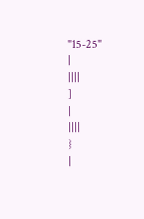"15-25"
|
||||
]
|
||||
}
|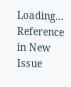Loading…
Reference in New Issue